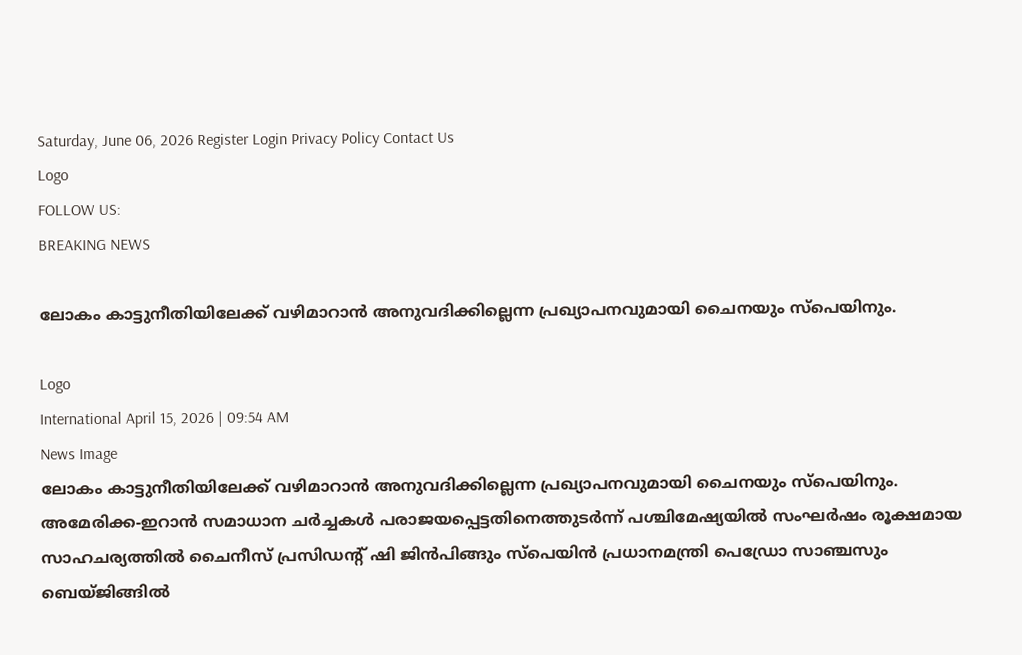Saturday, June 06, 2026 Register Login Privacy Policy Contact Us
Logo
FOLLOW US:
BREAKING NEWS

ലോകം കാട്ടുനീതിയിലേക്ക് വഴിമാറാൻ അനുവദിക്കില്ലെന്ന പ്രഖ്യാപനവുമായി ചൈനയും സ്പെയിനും.

Logo
International April 15, 2026 | 09:54 AM
News Image
ലോകം കാട്ടുനീതിയിലേക്ക് വഴിമാറാൻ അനുവദിക്കില്ലെന്ന പ്രഖ്യാപനവുമായി ചൈനയും സ്പെയിനും. അമേരിക്ക-ഇറാൻ സമാധാന ചർച്ചകൾ പരാജയപ്പെട്ടതിനെത്തുടർന്ന് പശ്ചിമേഷ്യയിൽ സംഘർഷം രൂക്ഷമായ സാഹചര്യത്തിൽ ചൈനീസ് പ്രസിഡന്റ് ഷി ജിൻപിങ്ങും സ്പെയിൻ പ്രധാനമന്ത്രി പെഡ്രോ സാഞ്ചസും ബെയ്ജിങ്ങിൽ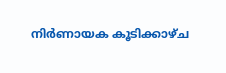നിർണായക കൂടിക്കാഴ്ച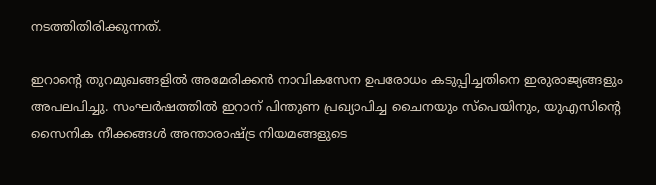നടത്തിതിരിക്കുന്നത്.

ഇറാന്റെ തുറമുഖങ്ങളിൽ അമേരിക്കൻ നാവികസേന ഉപരോധം കടുപ്പിച്ചതിനെ ഇരുരാജ്യങ്ങളും അപലപിച്ചു. സംഘർഷത്തിൽ ഇറാന് പിന്തുണ പ്രഖ്യാപിച്ച ചൈനയും സ്പെയിനും, യുഎസിന്റെ സൈനിക നീക്കങ്ങൾ അന്താരാഷ്ട്ര നിയമങ്ങളുടെ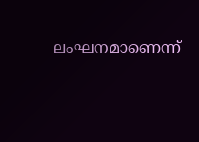ലംഘനമാണെന്ന്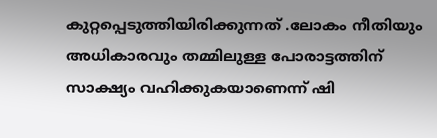കുറ്റപ്പെടുത്തിയിരിക്കുന്നത് .ലോകം നീതിയും അധികാരവും തമ്മിലുള്ള പോരാട്ടത്തിന് സാക്ഷ്യം വഹിക്കുകയാണെന്ന് ഷി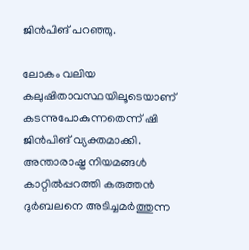ജിൻപിങ് പറഞ്ഞു.

ലോകം വലിയ കലുഷിതാവസ്ഥയിലൂടെയാണ് കടന്നുപോകുന്നതെന്ന് ഷി ജിൻപിങ് വ്യക്തമാക്കി. അന്താരാഷ്ട്ര നിയമങ്ങൾ കാറ്റിൽപ്പറത്തി കരുത്തൻ ദുർബലനെ അടിച്ചമർത്തുന്ന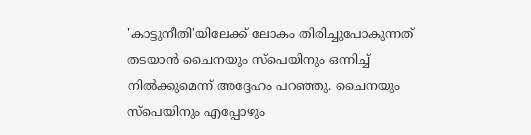'കാട്ടുനീതി'യിലേക്ക് ലോകം തിരിച്ചുപോകുന്നത് തടയാൻ ചൈനയും സ്പെയിനും ഒന്നിച്ച് നിൽക്കുമെന്ന് അദ്ദേഹം പറഞ്ഞു. ചൈനയും സ്പെയിനും എപ്പോഴും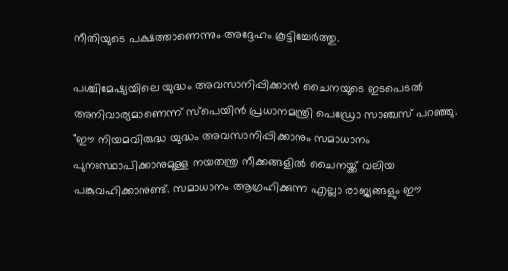നീതിയുടെ പക്ഷത്താണെന്നും അദ്ദേഹം കൂട്ടിച്ചേർത്തു.

പശ്ചിമേഷ്യയിലെ യുദ്ധം അവസാനിപ്പിക്കാൻ ചൈനയുടെ ഇടപെടൽ അനിവാര്യമാണെന്ന് സ്പെയിൻ പ്രധാനമന്ത്രി പെഡ്രോ സാഞ്ചസ് പറഞ്ഞു.
"ഈ നിയമവിരുദ്ധ യുദ്ധം അവസാനിപ്പിക്കാനും സമാധാനം പുനഃസ്ഥാപിക്കാനുമുള്ള നയതന്ത്ര നീക്കങ്ങളിൽ ചൈനയ്ക്ക് വലിയ പങ്കുവഹിക്കാനുണ്ട്. സമാധാനം ആഗ്രഹിക്കുന്ന എല്ലാ രാജ്യങ്ങളും ഈ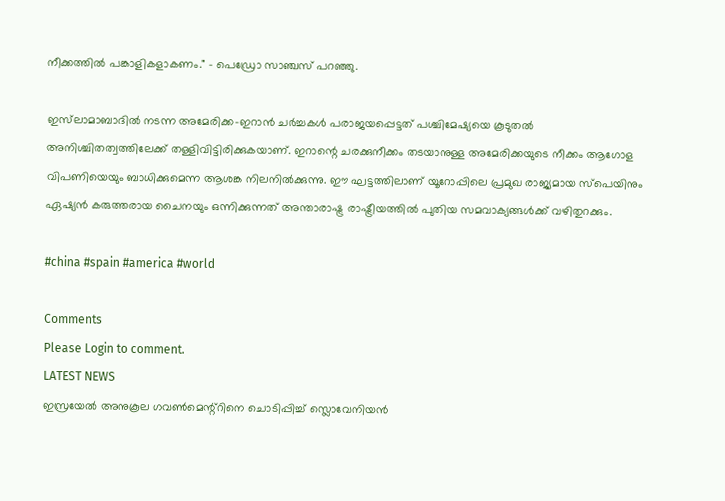നീക്കത്തിൽ പങ്കാളികളാകണം." - പെഡ്രോ സാഞ്ചസ് പറഞ്ഞു.

ഇസ്‌ലാമാബാദിൽ നടന്ന അമേരിക്ക-ഇറാൻ ചർച്ചകൾ പരാജയപ്പെട്ടത് പശ്ചിമേഷ്യയെ കൂടുതൽ അനിശ്ചിതത്വത്തിലേക്ക് തള്ളിവിട്ടിരിക്കുകയാണ്. ഇറാന്റെ ചരക്കുനീക്കം തടയാനുള്ള അമേരിക്കയുടെ നീക്കം ആഗോള വിപണിയെയും ബാധിക്കുമെന്ന ആശങ്ക നിലനിൽക്കുന്നു. ഈ ഘട്ടത്തിലാണ് യൂറോപ്പിലെ പ്രമുഖ രാജ്യമായ സ്പെയിനും ഏഷ്യൻ കരുത്തരായ ചൈനയും ഒന്നിക്കുന്നത് അന്താരാഷ്ട്ര രാഷ്ട്രീയത്തിൽ പുതിയ സമവാക്യങ്ങൾക്ക് വഴിതുറക്കും.

#china #spain #america #world

Comments
Please Login to comment.
LATEST NEWS
ഇസ്രയേൽ അനുകൂല ഗവൺമെന്റ്റിനെ ചൊടിപ്പിച്ച് സ്ലൊവേനിയൻ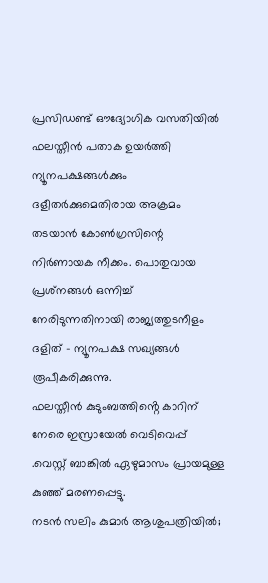പ്രസിഡണ്ട് ഔദ്യോഗിക വസതിയിൽ ഫലസ്തീൻ പതാക ഉയർത്തി
ന്യൂനപക്ഷങ്ങൾക്കും ദളീതർക്കുമെതിരായ അക്രമം തടയാൻ കോൺഗ്രസിന്റെ നിർണായക നീക്കം. പൊതുവായ പ്രശ്‌നങ്ങൾ ഒന്നിച്ച് നേരിടുന്നതിനായി രാജ്യത്തുടനീളം ദളിത് - ന്യൂനപക്ഷ സഖ്യങ്ങൾ രൂപീകരിക്കുന്നു.
ഫലസ്തീൻ കുടുംബത്തിൻ്റെ കാറിന് നേരെ ഇസ്രായേൽ വെടിവെപ്പ് .വെസ്റ്റ് ബാങ്കിൽ ഏഴുമാസം പ്രായമുള്ള കുഞ്ഞ് മരണപ്പെട്ടു.
നടൻ സലിം കുമാർ ആശുപത്രിയിൽ;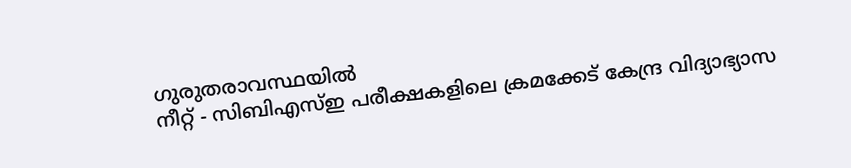ഗുരുതരാവസ്ഥയിൽ
നീറ്റ് - സിബിഎസ്ഇ പരീക്ഷകളിലെ ക്രമക്കേട് കേന്ദ്ര വിദ്യാഭ്യാസ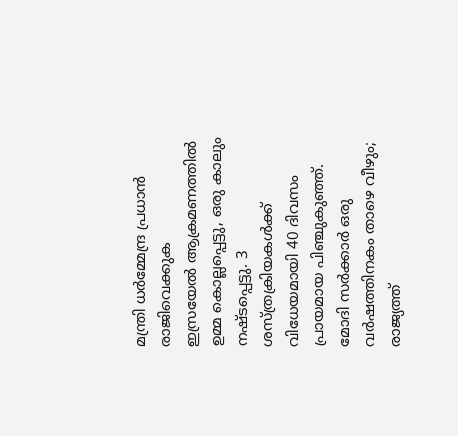മന്ത്രി ധർമ്മേന്ദ്ര പ്രധാൻ രാജിവെക്കുക
ഇസ്രയേൽ ആക്രമണത്തിൽ ഉമ്മ കൊല്ലപ്പെട്ടു, ഒരു കാലും നഷ്ടപ്പെട്ടു. 3 ശസ്ത്രക്രിയകൾക്ക് വിധേയമായി 40 ദിവസം പ്രായമായ പിഞ്ചുകുഞ്ഞ്.
മോദി സർക്കാർ ഒരു വർഷത്തിനകം താഴെ വീഴും; രാജ്യത്ത്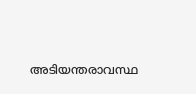അടിയന്തരാവസ്ഥ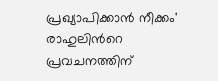പ്രഖ്യാപിക്കാൻ നീക്കം' രാഹുലിൻറെ പ്രവച‌നത്തിന്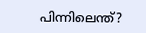പിന്നിലെന്ത്?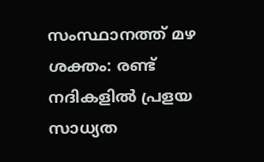സംസ്ഥാനത്ത് മഴ ശക്തം: രണ്ട് നദികളിൽ പ്രളയ സാധ്യത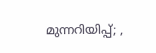മുന്നറിയിപ്പ്; ,